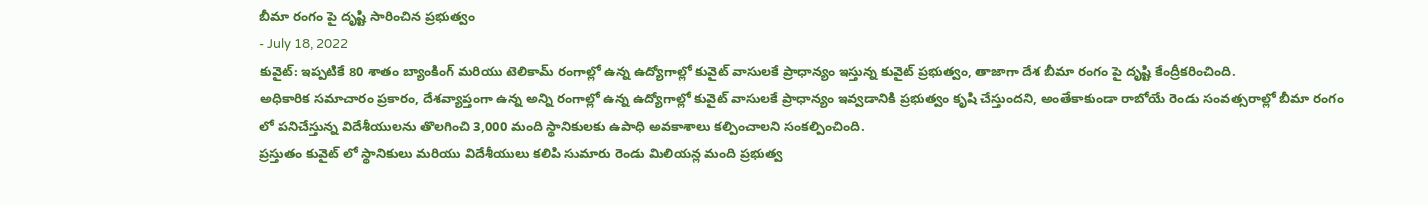బీమా రంగం పై దృష్టి సారించిన ప్రభుత్వం
- July 18, 2022
కువైట్: ఇప్పటికే 80 శాతం బ్యాంకింగ్ మరియు టెలికామ్ రంగాల్లో ఉన్న ఉద్యోగాల్లో కువైట్ వాసులకే ప్రాధాన్యం ఇస్తున్న కువైట్ ప్రభుత్వం, తాజాగా దేశ బీమా రంగం పై దృష్టి కేంద్రీకరించింది.
అధికారిక సమాచారం ప్రకారం, దేశవ్యాప్తంగా ఉన్న అన్ని రంగాల్లో ఉన్న ఉద్యోగాల్లో కువైట్ వాసులకే ప్రాధాన్యం ఇవ్వడానికి ప్రభుత్వం కృషి చేస్తుందని, అంతేకాకుండా రాబోయే రెండు సంవత్సరాల్లో బీమా రంగం లో పనిచేస్తున్న విదేశీయులను తొలగించి 3,000 మంది స్థానికులకు ఉపాధి అవకాశాలు కల్పించాలని సంకల్పించింది.
ప్రస్తుతం కువైట్ లో స్థానికులు మరియు విదేశీయులు కలిపి సుమారు రెండు మిలియన్ల మంది ప్రభుత్వ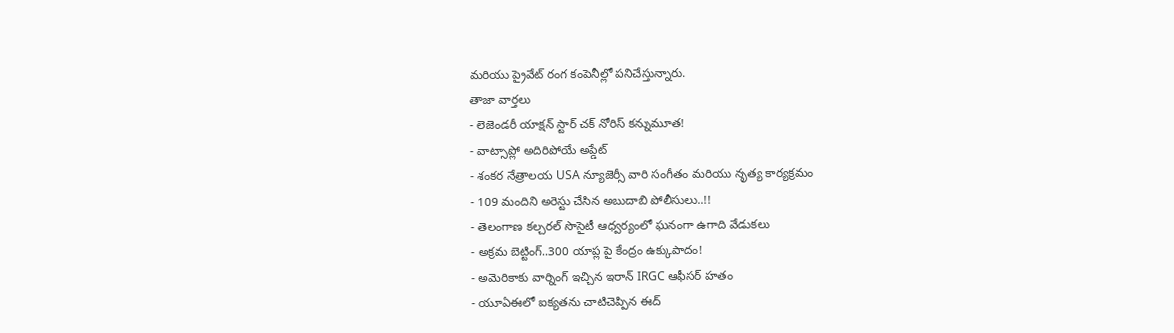మరియు ప్రైవేట్ రంగ కంపెనీల్లో పనిచేస్తున్నారు.
తాజా వార్తలు
- లెజెండరీ యాక్షన్ స్టార్ చక్ నోరిస్ కన్నుమూత!
- వాట్సాప్లో అదిరిపోయే అప్డేట్
- శంకర నేత్రాలయ USA న్యూజెర్సీ వారి సంగీతం మరియు నృత్య కార్యక్రమం
- 109 మందిని అరెస్టు చేసిన అబుదాబి పోలీసులు..!!
- తెలంగాణ కల్చరల్ సొసైటీ ఆధ్వర్యంలో ఘనంగా ఉగాది వేడుకలు
- అక్రమ బెట్టింగ్..300 యాప్ల పై కేంద్రం ఉక్కుపాదం!
- అమెరికాకు వార్నింగ్ ఇచ్చిన ఇరాన్ IRGC ఆఫీసర్ హతం
- యూఏఈలో ఐక్యతను చాటిచెప్పిన ఈద్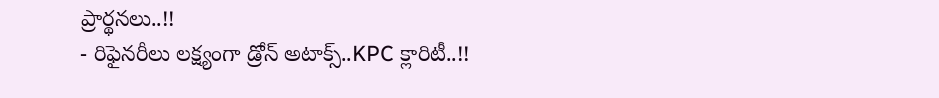ప్రార్థనలు..!!
- రిఫైనరీలు లక్ష్యంగా డ్రోన్ అటాక్స్..KPC క్లారిటీ..!!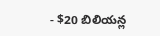- $20 బిలియన్ల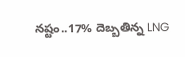నష్టం..17% దెబ్బతిన్న LNG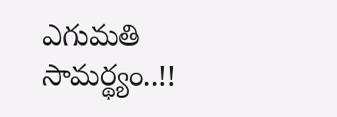ఎగుమతి సామర్థ్యం..!!